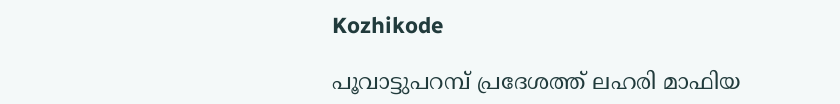Kozhikode

പൂവാട്ടുപറമ്പ് പ്രദേശത്ത് ലഹരി മാഫിയ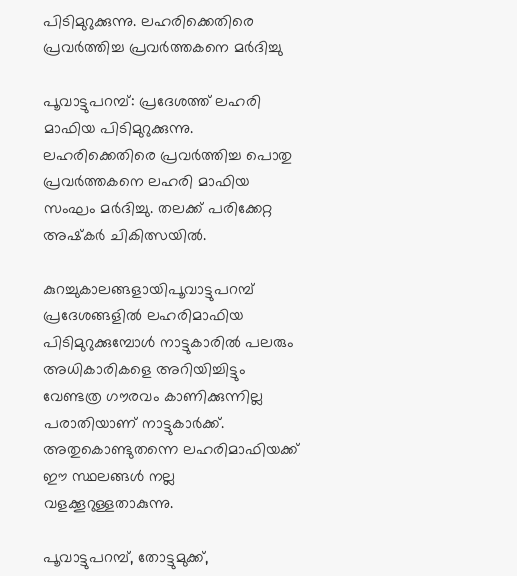പിടിമുറുക്കുന്നു. ലഹരിക്കെതിരെ പ്രവർത്തിച്ച പ്രവർത്തകനെ മർദിച്ചു

പൂവാട്ടുപറമ്പ്: പ്രദേശത്ത് ലഹരി മാഫിയ പിടിമുറുക്കുന്നു. ലഹരിക്കെതിരെ പ്രവർത്തിച്ച പൊതു പ്രവർത്തകനെ ലഹരി മാഫിയ സംഘം മർദിച്ചു. തലക്ക് പരിക്കേറ്റ അഷ്‌കർ ചികിത്സയിൽ.

കുറച്ചുകാലങ്ങളായിപൂവാട്ടുപറമ്പ് പ്രദേശങ്ങളിൽ ലഹരിമാഫിയ പിടിമുറുക്കുമ്പോൾ നാട്ടുകാരിൽ പലരും അധികാരികളെ അറിയിച്ചിട്ടും വേണ്ടത്ര ഗൗരവം കാണിക്കുന്നില്ല പരാതിയാണ് നാട്ടുകാർക്ക്.
അതുകൊണ്ടുതന്നെ ലഹരിമാഫിയക്ക്‌ ഈ സ്ഥലങ്ങൾ നല്ല വളക്കൂറുള്ളതാകുന്നു.

പൂവാട്ടുപറമ്പ്, തോട്ടുമുക്ക്,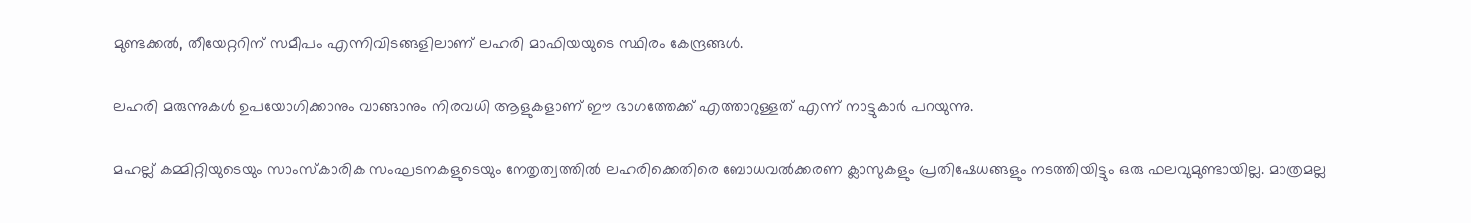മുണ്ടക്കൽ, തീയേറ്ററിന് സമീപം എന്നിവിടങ്ങളിലാണ് ലഹരി മാഫിയയുടെ സ്ഥിരം കേന്ദ്രങ്ങൾ.

ലഹരി മരുന്നുകൾ ഉപയോഗിക്കാനും വാങ്ങാനും നിരവധി ആളുകളാണ് ഈ ഭാഗത്തേക്ക് എത്താറുള്ളത് എന്ന് നാട്ടുകാർ പറയുന്നു.

മഹല്ല് കമ്മിറ്റിയുടെയും സാംസ്കാരിക സംഘടനകളുടെയും നേതൃത്വത്തിൽ ലഹരിക്കെതിരെ ബോധവൽക്കരണ ക്ലാസുകളും പ്രതിഷേധങ്ങളും നടത്തിയിട്ടും ഒരു ഫലവുമുണ്ടായില്ല. മാത്രമല്ല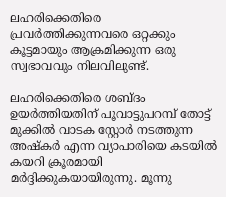ലഹരിക്കെതിരെ പ്രവർത്തിക്കുന്നവരെ ഒറ്റക്കും കൂട്ടമായും ആക്രമിക്കുന്ന ഒരു സ്വഭാവവും നിലവിലുണ്ട്.

ലഹരിക്കെതിരെ ശബ്ദം ഉയർത്തിയതിന് പൂവാട്ടുപറമ്പ് തോട്ട് മുക്കിൽ വാടക സ്റ്റോർ നടത്തുന്ന അഷ്കർ എന്ന വ്യാപാരിയെ കടയിൽ കയറി ക്രൂരമായി മർദ്ദിക്കുകയായിരുന്നു. മൂന്നു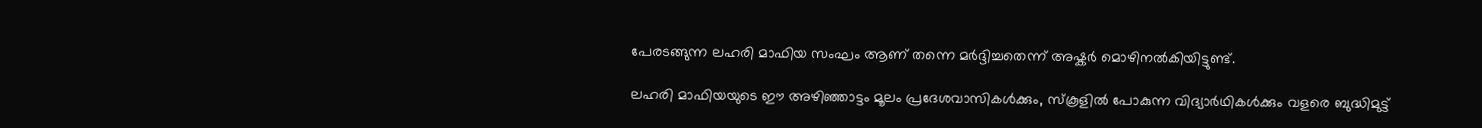പേരടങ്ങുന്ന ലഹരി മാഫിയ സംഘം ആണ് തന്നെ മർദ്ദിച്ചതെന്ന് അഷ്കർ മൊഴിനൽകിയിട്ടുണ്ട്.

ലഹരി മാഫിയയുടെ ഈ അഴിഞ്ഞാട്ടം മൂലം പ്രദേശവാസികൾക്കും, സ്കൂളിൽ പോകുന്ന വിദ്യാർഥികൾക്കും വളരെ ബുദ്ധിമുട്ട്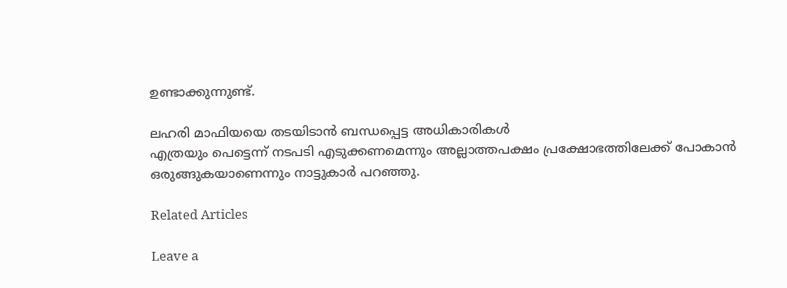ഉണ്ടാക്കുന്നുണ്ട്.

ലഹരി മാഫിയയെ തടയിടാൻ ബന്ധപ്പെട്ട അധികാരികൾ
എത്രയും പെട്ടെന്ന് നടപടി എടുക്കണമെന്നും അല്ലാത്തപക്ഷം പ്രക്ഷോഭത്തിലേക്ക് പോകാൻ ഒരുങ്ങുകയാണെന്നും നാട്ടുകാർ പറഞ്ഞു.

Related Articles

Leave a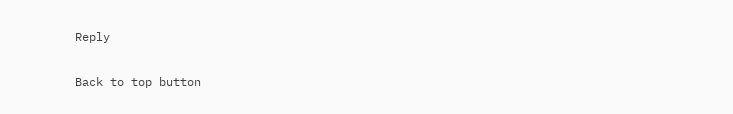Reply

Back to top button